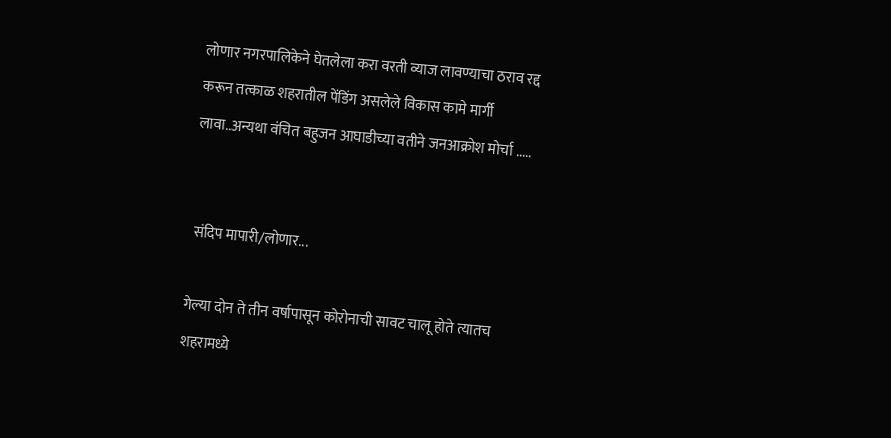लोणार नगरपालिकेने घेतलेला करा वरती व्याज लावण्याचा ठराव रद्द करून तत्काळ शहरातील पेंडिंग असलेले विकास कामे मार्गी लावा..अन्यथा वंचित बहुजन आघाडीच्या वतीने जनआक्रोश मोर्चा .....


 संदिप मापारी/लोणार...

गेल्या दोन ते तीन वर्षापासून कोरोनाची सावट चालू होते त्यातच शहरामध्ये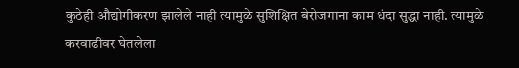कुठेही औद्योगीकरण झालेले नाही त्यामुळे सुशिक्षित बेरोजगाना काम धंदा सुद्धा नाही. त्यामुळे करवाढीवर घेतलेला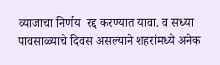व्याजाचा निर्णय  रद्द करण्यात यावा. व सध्या पावसाळ्याचे दिवस असल्याने शहरांमध्ये अनेक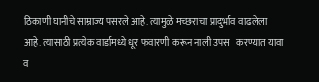ठिकाणी घानीचे साम्राज्य पसरले आहे. त्यामुळे मच्छराचा प्रादुर्भाव वाढलेला आहे. त्यासाठी प्रत्येक वार्डामध्ये धूर फवारणी करून नाली उपस   करण्यात यावा व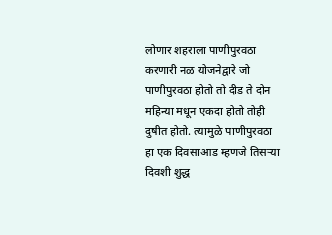लोणार शहराला पाणीपुरवठा करणारी नळ योजनेद्वारे जो पाणीपुरवठा होतो तो दीड ते दोन महिन्या मधून एकदा होतो तोही दुषीत होतो. त्यामुळे पाणीपुरवठा हा एक दिवसाआड म्हणजे तिसऱ्या दिवशी शुद्ध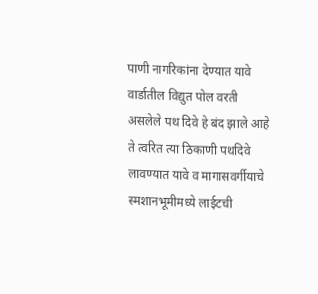पाणी नागरिकांना देण्यात यावे वार्डातील विद्युत पोल वरती असलेले पथ दिवे हे बंद झाले आहे ते त्वरित त्या ठिकाणी पथदिवे लावण्यात यावे व मागासवर्गीयाचे स्मशानभूमीमध्ये लाईटची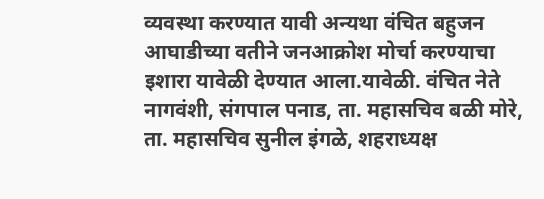व्यवस्था करण्यात यावी अन्यथा वंचित बहुजन आघाडीच्या वतीने जनआक्रोश मोर्चा करण्याचा इशारा यावेळी देण्यात आला.यावेळी. वंचित नेते नागवंशी, संगपाल पनाड, ता. महासचिव बळी मोरे, ता. महासचिव सुनील इंगळे, शहराध्यक्ष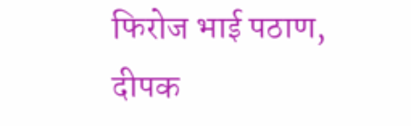फिरोज भाई पठाण, दीपक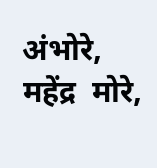अंभोरे, महेंद्र  मोरे,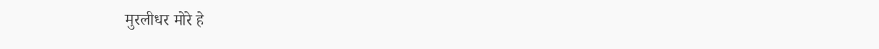मुरलीधर मोरे हे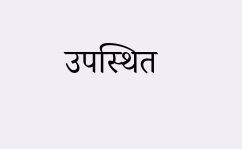उपस्थित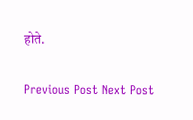होते.

Previous Post Next Post